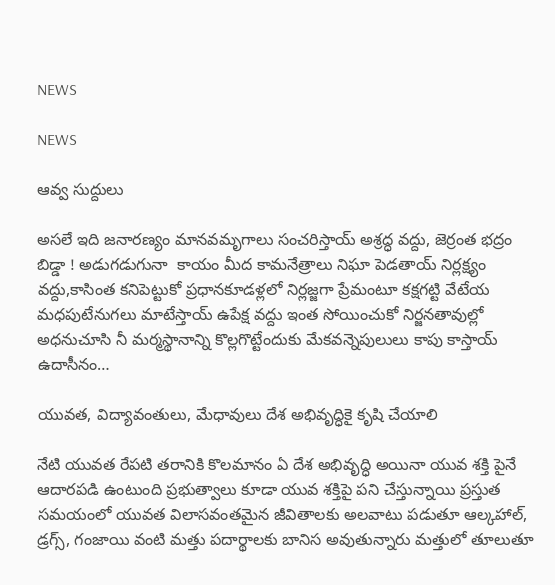NEWS

NEWS

ఆవ్వ సుద్దులు

అసలే ఇది జనారణ్యం మానవమృగాలు సంచరిస్తాయ్‌ అ‌శ్రద్ధ వద్దు, జెర్రంత భద్రం బిడ్డా ! అడుగడుగునా  కాయం మీద కామనేత్రాలు నిఘా పెడతాయ్‌ ‌నిర్లక్ష్యం వద్దు,కాసింత కనిపెట్టుకో ప్రధానకూడళ్లలో నిర్లజ్జగా ప్రేమంటూ కక్షగట్టి వేటేయ మధపుటేనుగలు మాటేస్తాయ్‌ ఉపేక్ష వద్దు ఇంత సోయించుకో నిర్జనతావుల్లో అధనుచూసి నీ మర్మస్థానాన్ని కొల్లగొట్టేందుకు మేకవన్నెపులులు కాపు కాస్తాయ్‌ ఉదాసీనం…

యువత, విద్యావంతులు, మేధావులు దేశ అభివృద్ధికై కృషి చేయాలి

నేటి యువత రేపటి తరానికి కొలమానం ఏ దేశ అభివృద్ధి అయినా యువ శక్తి పైనే ఆదారపడి ఉంటుంది ప్రభుత్వాలు కూడా యువ శక్తిపై పని చేస్తున్నాయి ప్రస్తుత సమయంలో యువత విలాసవంతమైన జీవితాలకు అలవాటు పడుతూ ఆల్కహాల్‌, డ్రగ్స్, గంజాయి వంటి మత్తు పదార్థాలకు బానిస అవుతున్నారు మత్తులో తూలుతూ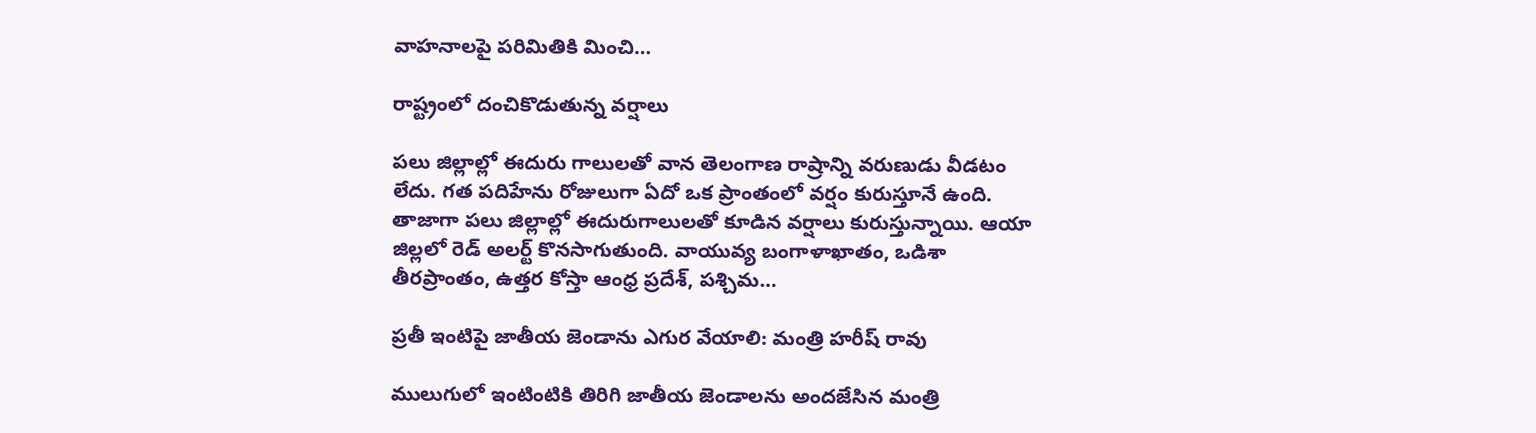వాహనాలపై పరిమితికి మించి…

రాష్ట్రంలో దంచికొడుతున్న వర్షాలు

పలు జిల్లాల్లో ఈదురు గాలులతో వాన తెలంగాణ రాష్రాన్ని వరుణుడు వీడటం లేదు. గత పదిహేను రోజులుగా ఏదో ఒక ప్రాంతంలో వర్షం కురుస్తూనే ఉంది. తాజాగా పలు జిల్లాల్లో ఈదురుగాలులతో కూడిన వర్షాలు కురుస్తున్నాయి. ఆయా జిల్లలో రెడ్‌ అలర్ట్ ‌కొనసాగుతుంది. వాయువ్య బంగాళాఖాతం, ఒడిశా తీరప్రాంతం, ఉత్తర కోస్తా ఆంధ్ర ప్రదేశ్‌, పశ్చిమ…

ప్రతీ ఇంటిపై జాతీయ జెండాను ఎగుర వేయాలి: మంత్రి హరీష్‌ ‌రావు

ములుగులో ఇంటింటికి తిరిగి జాతీయ జెండాలను అందజేసిన మంత్రి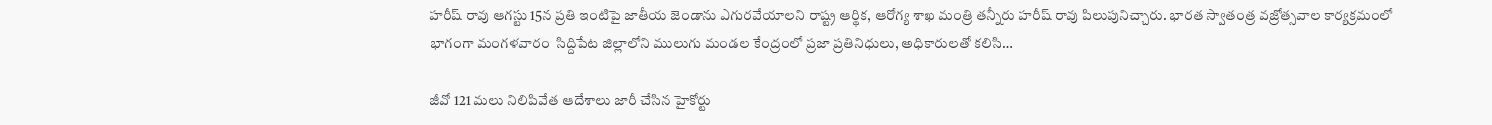హరీష్‌ ‌రావు ఆగస్టు 15న ప్రతి ఇంటిపై జాతీయ జెండాను ఎగురవేయాలని రాష్ట్ర ఆర్థిక, ఆరోగ్య శాఖ మంత్రి తన్నీరు హరీష్‌ ‌రావు పిలుపునిచ్చారు. భారత స్వాతంత్ర వజ్రోత్సవాల కార్యక్రమంలో భాగంగా మంగళవారం  సిద్దిపేట జిల్లాలోని ములుగు మండల కేంద్రంలో ప్రజా ప్రతినిధులు, అధికారులతో కలిసి…

జీవో 121 మలు నిలిపివేత ఆదేశాలు జారీ చేసిన హైకోర్టు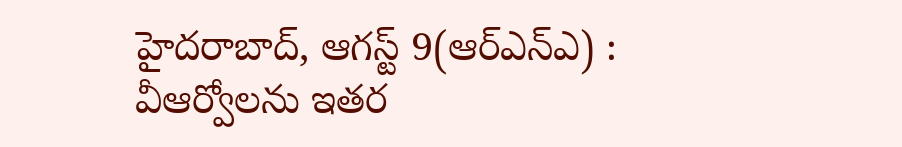హైదరాబాద్‌, ఆగస్ట్ 9(ఆర్‌ఎన్‌ఎ) : వీఆర్వోలను ఇతర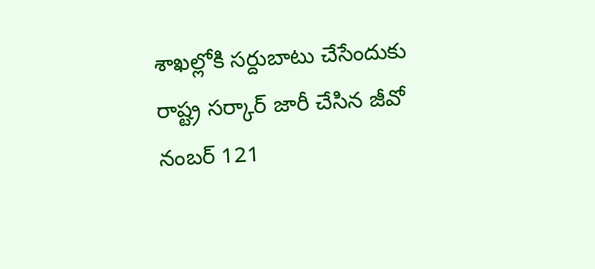శాఖల్లోకి సర్దుబాటు చేసేందుకు రాష్ట్ర సర్కార్‌ ‌జారీ చేసిన జీవో నంబర్‌ 121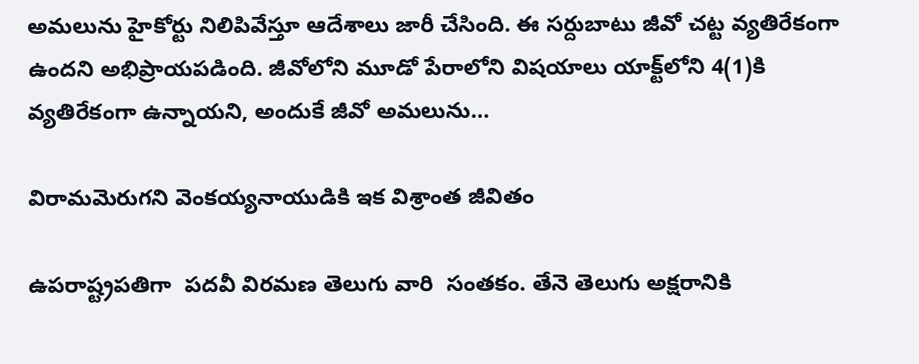అమలును హైకోర్టు నిలిపివేస్తూ ఆదేశాలు జారీ చేసింది. ఈ సర్దుబాటు జీవో చట్ట వ్యతిరేకంగా ఉందని అభిప్రాయపడింది. జీవోలోని మూడో పేరాలోని విషయాలు యాక్ట్‌లోని 4(1)కి వ్యతిరేకంగా ఉన్నాయని, అందుకే జీవో అమలును…

విరామమెరుగని వెంకయ్యనాయుడికి ఇక విశ్రాంత జీవితం

ఉపరాష్ట్రపతిగా  పదవీ విరమణ తెలుగు వారి  సంతకం. తేనె తెలుగు అక్షరానికి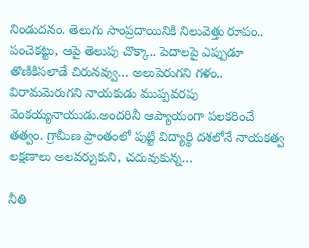నిండుదనం. తెలుగు సాంప్రదాయినికి నిలువెత్తు రూపం.. పంచెకట్టు, ఆపై తెలుపు చొక్కా.. పెదాలపై ఎప్పుడూ తొణికిసలాడే చిరునవ్వు… అలుపెరుగని గళం.. విరామమెరుగని నాయకుడు ముప్పవరపు వెంకయ్యనాయుడు.అందరినీ ఆప్యాయంగా పలకరించే తత్వం. గ్రామీణ ప్రాంతంలో పుట్టి విద్యార్థి దశలోనే నాయకత్వ లక్షణాలు అలవర్చుకుని, చదువుకున్న…

నీతి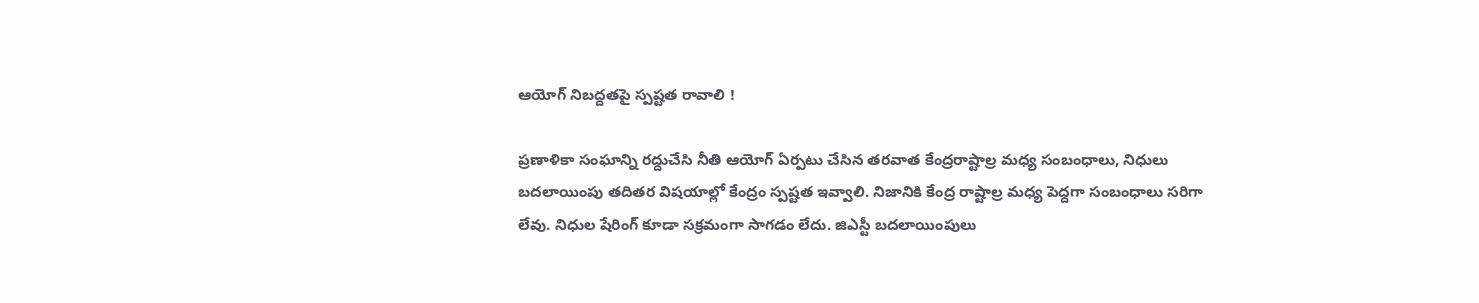ఆయోగ్‌ ‌నిబద్దతపై స్పష్టత రావాలి !

ప్రణాళికా సంఘాన్ని రద్దుచేసి నీతి ఆయోగ్‌ ఏర్పటు చేసిన తరవాత కేంద్రరాష్టాల్ర మధ్య సంబంధాలు, నిధులు బదలాయింపు తదితర విషయాల్లో కేంద్రం స్పష్టత ఇవ్వాలి. నిజానికి కేంద్ర రాష్టాల్ర మధ్య పెద్దగా సంబంధాలు సరిగా లేవు. నిధుల షేరింగ్‌ ‌కూడా సక్రమంగా సాగడం లేదు. జిఎస్టీ బదలాయింపులు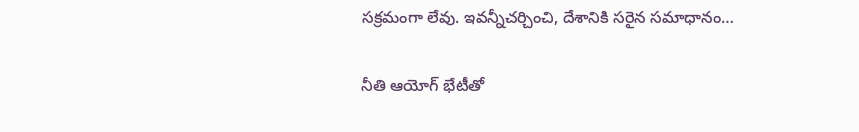సక్రమంగా లేవు. ఇవన్నీచర్చించి, దేశానికి సరైన సమాధానం…

నీతి ఆయోగ్‌ ‌భేటీతో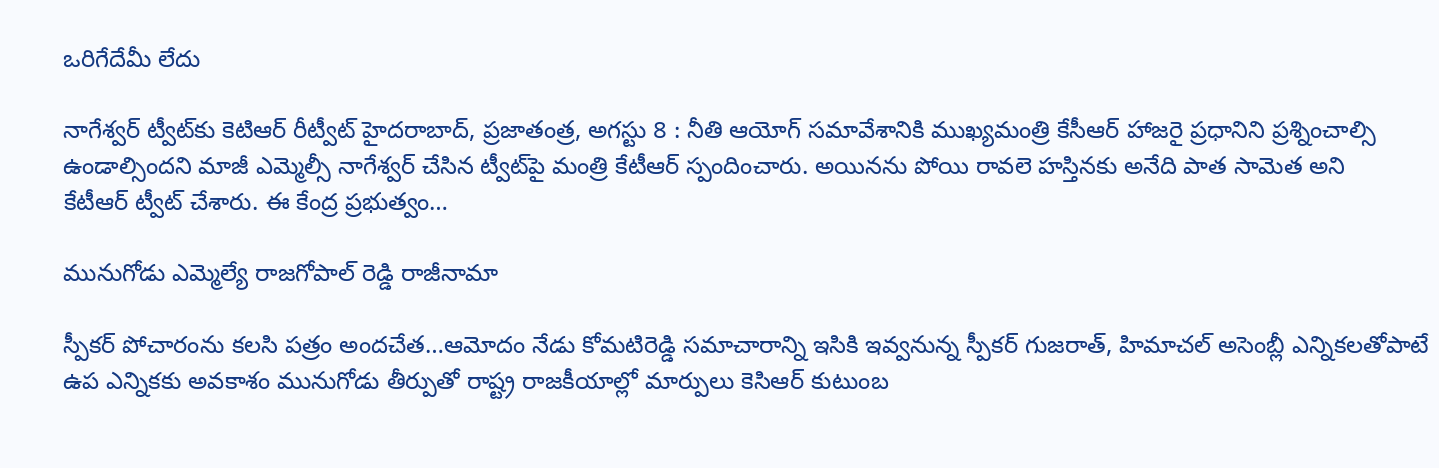ఒరిగేదేమీ లేదు

నాగేశ్వర్‌ ‌ట్వీట్‌కు కెటిఆర్‌ ‌రీట్వీట్‌ ‌హైదరాబాద్‌, ప్రజాతంత్ర, అగస్టు 8 : నీతి ఆయోగ్‌ ‌సమావేశానికి ముఖ్యమంత్రి కేసీఆర్‌ ‌హాజరై ప్రధానిని ప్రశ్నించాల్సి ఉండాల్సిందని మాజీ ఎమ్మెల్సీ నాగేశ్వర్‌ ‌చేసిన ట్వీట్‌పై మంత్రి కేటీఆర్‌ ‌స్పందించారు. అయినను పోయి రావలె హస్తినకు అనేది పాత సామెత అని కేటీఆర్‌ ‌ట్వీట్‌ ‌చేశారు. ఈ కేంద్ర ప్రభుత్వం…

మునుగోడు ఎమ్మెల్యే రాజగోపాల్‌ ‌రెడ్డి రాజీనామా

స్పీకర్‌ ‌పోచారంను కలసి పత్రం అందచేత…ఆమోదం నేడు కోమటిరెడ్డి సమాచారాన్ని ఇసికి ఇవ్వనున్న స్పీకర్‌ ‌గుజరాత్‌, హిమాచల్‌ అసెంబ్లీ ఎన్నికలతోపాటే ఉప ఎన్నికకు అవకాశం మునుగోడు తీర్పుతో రాష్ట్ర రాజకీయాల్లో మార్పులు కెసిఆర్‌ ‌కుటుంబ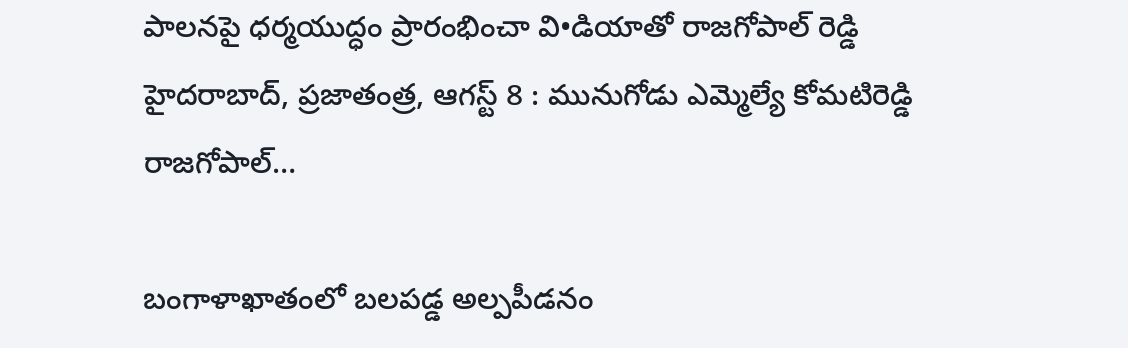పాలనపై ధర్మయుద్ధం ప్రారంభించా వి•డియాతో రాజగోపాల్‌ ‌రెడ్డి హైదరాబాద్‌, ప్రజాతంత్ర, ఆగస్ట్ 8 : మునుగోడు ఎమ్మెల్యే కోమటిరెడ్డి రాజగోపాల్‌…

బంగాళాఖాతంలో బలపడ్డ అల్పపీడనం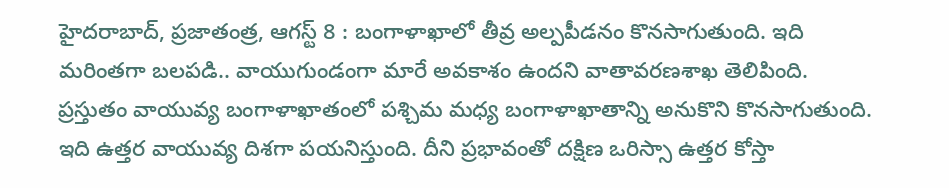హైదరాబాద్‌, ప్రజాతంత్ర, ఆగస్ట్ 8 : బంగాళాఖాలో తీవ్ర అల్పపీడనం కొనసాగుతుంది. ఇది మరింతగా బలపడి.. వాయుగుండంగా మారే అవకాశం ఉందని వాతావరణశాఖ తెలిపింది. ప్రస్తుతం వాయువ్య బంగాళాఖాతంలో పశ్చిమ మధ్య బంగాళాఖాతాన్ని అనుకొని కొనసాగుతుంది. ఇది ఉత్తర వాయువ్య దిశగా పయనిస్తుంది. దీని ప్రభావంతో దక్షిణ ఒరిస్సా ఉత్తర కోస్తా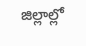జిల్లాల్లో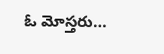ఓ మోస్తరు…